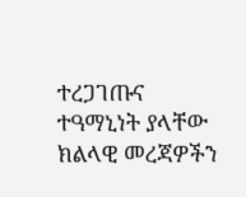ተረጋገጡና ተዓማኒነት ያላቸው ክልላዊ መረጃዎችን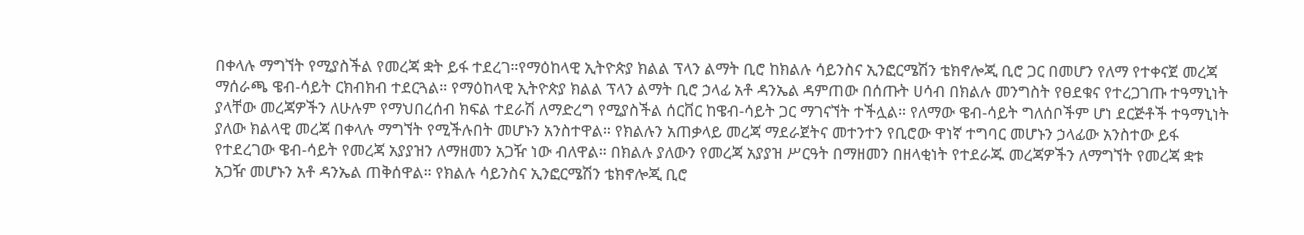በቀላሉ ማግኘት የሚያስችል የመረጃ ቋት ይፋ ተደረገ።የማዕከላዊ ኢትዮጵያ ክልል ፕላን ልማት ቢሮ ከክልሉ ሳይንስና ኢንፎርሜሽን ቴክኖሎጂ ቢሮ ጋር በመሆን የለማ የተቀናጀ መረጃ ማሰራጫ ዌብ-ሳይት ርክብክብ ተደርጓል። የማዕከላዊ ኢትዮጵያ ክልል ፕላን ልማት ቢሮ ኃላፊ አቶ ዳንኤል ዳምጠው በሰጡት ሀሳብ በክልሉ መንግስት የፀደቁና የተረጋገጡ ተዓማኒነት ያላቸው መረጃዎችን ለሁሉም የማህበረሰብ ክፍል ተደራሽ ለማድረግ የሚያስችል ሰርቨር ከዌብ-ሳይት ጋር ማገናኘት ተችሏል። የለማው ዌብ-ሳይት ግለሰቦችም ሆነ ደርጅቶች ተዓማኒነት ያለው ክልላዊ መረጃ በቀላሉ ማግኘት የሚችሉበት መሆኑን አንስተዋል። የክልሉን አጠቃላይ መረጃ ማደራጀትና መተንተን የቢሮው ዋነኛ ተግባር መሆኑን ኃላፊው አንስተው ይፋ የተደረገው ዌብ-ሳይት የመረጃ አያያዝን ለማዘመን አጋዥ ነው ብለዋል። በክልሉ ያለውን የመረጃ አያያዝ ሥርዓት በማዘመን በዘላቂነት የተደራጁ መረጃዎችን ለማግኘት የመረጃ ቋቱ አጋዥ መሆኑን አቶ ዳንኤል ጠቅሰዋል። የክልሉ ሳይንስና ኢንፎርሜሽን ቴክኖሎጂ ቢሮ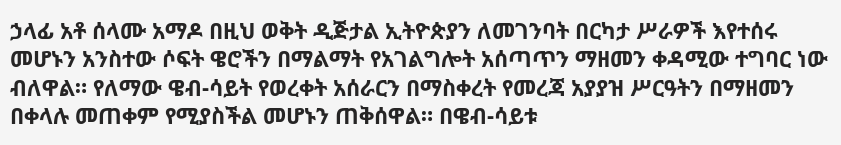ኃላፊ አቶ ሰላሙ አማዶ በዚህ ወቅት ዲጅታል ኢትዮጵያን ለመገንባት በርካታ ሥራዎች እየተሰሩ መሆኑን አንስተው ሶፍት ዌሮችን በማልማት የአገልግሎት አሰጣጥን ማዘመን ቀዳሚው ተግባር ነው ብለዋል። የለማው ዌብ-ሳይት የወረቀት አሰራርን በማስቀረት የመረጃ አያያዝ ሥርዓትን በማዘመን በቀላሉ መጠቀም የሚያስችል መሆኑን ጠቅሰዋል። በዌብ-ሳይቱ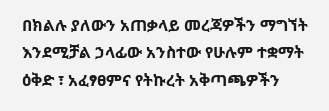በክልሉ ያለውን አጠቃላይ መረጃዎችን ማግኘት እንደሚቻል ኃላፊው አንስተው የሁሉም ተቋማት ዕቅድ ፣ አፈፃፀምና የትኩረት አቅጣጫዎችን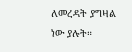ለመረዳት ያግዛል ነው ያሉት።